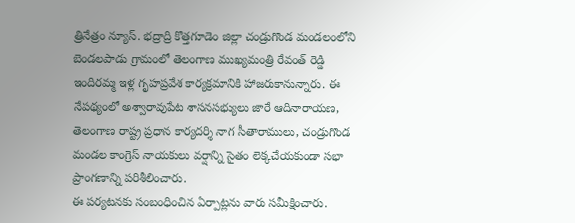త్రినేత్రం న్యూస్. భద్రాద్రి కొత్తగూడెం జిల్లా చండ్రుగొండ మండలంలోని బెండలపాడు గ్రామంలో తెలంగాణ ముఖ్యమంత్రి రేవంత్ రెడ్డి ఇందిరమ్మ ఇళ్ల గృహప్రవేశ కార్యక్రమానికి హాజరుకానున్నారు. ఈ నేపథ్యంలో అశ్వారావుపేట శాసనసభ్యులు జారే ఆదినారాయణ, తెలంగాణ రాష్ట్ర ప్రధాన కార్యదర్శి నాగ సీతారాములు, చండ్రుగొండ మండల కాంగ్రెస్ నాయకులు వర్షాన్ని సైతం లెక్కచేయకుండా సభా ప్రాంగణాన్ని పరిశీలించారు.
ఈ పర్యటనకు సంబంధించిన ఏర్పాట్లను వారు సమీక్షించారు.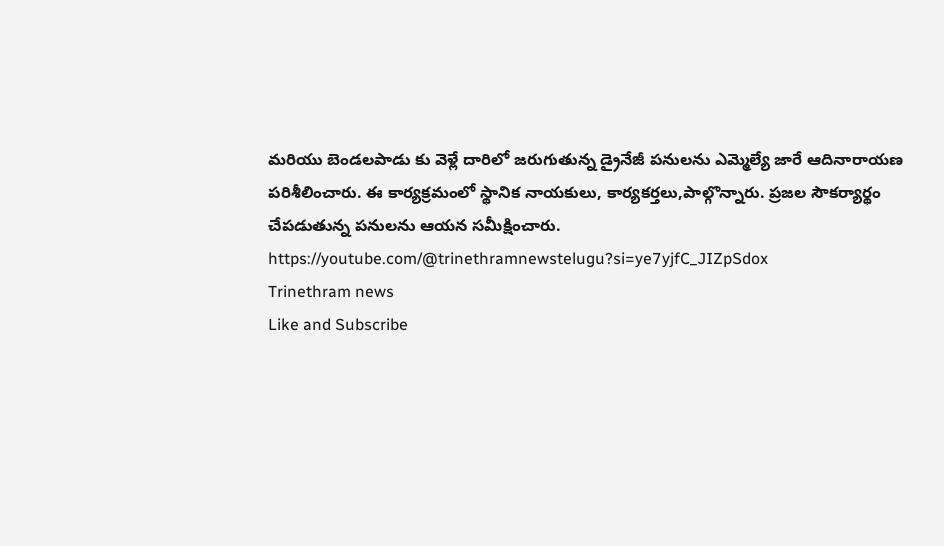మరియు బెండలపాడు కు వెళ్లే దారిలో జరుగుతున్న డ్రైనేజీ పనులను ఎమ్మెల్యే జారే ఆదినారాయణ పరిశీలించారు. ఈ కార్యక్రమంలో స్థానిక నాయకులు, కార్యకర్తలు,పాల్గొన్నారు. ప్రజల సౌకర్యార్థం చేపడుతున్న పనులను ఆయన సమీక్షించారు.
https://youtube.com/@trinethramnewstelugu?si=ye7yjfC_JIZpSdox
Trinethram news
Like and Subscribe